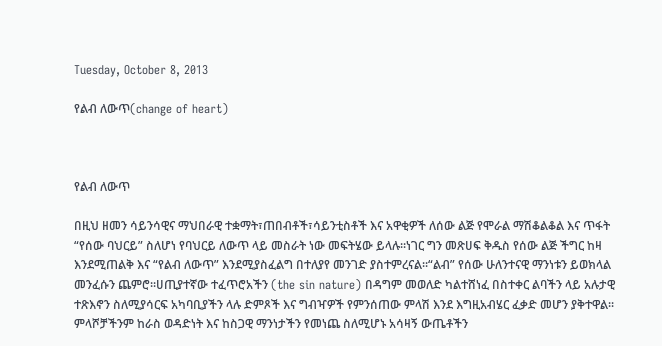Tuesday, October 8, 2013

የልብ ለውጥ(change of heart)



የልብ ለውጥ

በዚህ ዘመን ሳይንሳዊና ማህበራዊ ተቋማት፣ጠበብቶች፣ሳይንቲስቶች እና አዋቂዎች ለሰው ልጅ የሞራል ማሽቆልቆል እና ጥፋት “የሰው ባህርይ” ስለሆነ የባህርይ ለውጥ ላይ መስራት ነው መፍትሄው ይላሉ፡፡ነገር ግን መጽሀፍ ቅዱስ የሰው ልጅ ችግር ከዛ እንደሚጠልቅ እና “የልብ ለውጥ” እንደሚያስፈልግ በተለያየ መንገድ ያስተምረናል፡፡“ልብ” የሰው ሁለንተናዊ ማንነቱን ይወክላል መንፈሱን ጨምሮ፡፡ሀጢያተኛው ተፈጥሮአችን (the sin nature) በዳግም መወለድ ካልተሸነፈ በስተቀር ልባችን ላይ አሉታዊ ተጽእኖን ስለሚያሳርፍ አካባቢያችን ላሉ ድምጾች እና ግብዣዎች የምንሰጠው ምላሽ እንደ እግዚአብሄር ፈቃድ መሆን ያቅተዋል፡፡ ምላሾቻችንም ከራስ ወዳድነት እና ከስጋዊ ማንነታችን የመነጨ ስለሚሆኑ አሳዛኝ ውጤቶችን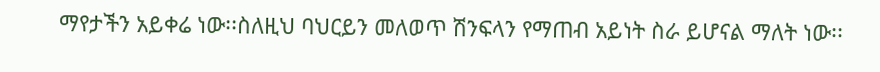ማየታችን አይቀሬ ነው፡፡ስለዚህ ባህርይን መለወጥ ሽንፍላን የማጠብ አይነት ስራ ይሆናል ማለት ነው፡፡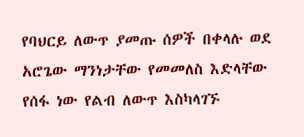የባህርይ ለውጥ ያመጡ ሰዎች በቀላሉ ወደ አሮጌው ማንነታቸው የመመለስ እድላቸው የሰፋ ነው የልብ ለውጥ እስካላገኙ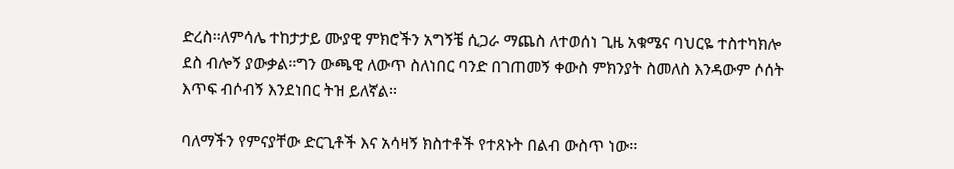ድረስ፡፡ለምሳሌ ተከታታይ ሙያዊ ምክሮችን አግኝቼ ሲጋራ ማጨስ ለተወሰነ ጊዜ አቁሜና ባህርዬ ተስተካክሎ ደስ ብሎኝ ያውቃል፡፡ግን ውጫዊ ለውጥ ስለነበር ባንድ በገጠመኝ ቀውስ ምክንያት ስመለስ እንዳውም ሶሰት እጥፍ ብሶብኝ እንደነበር ትዝ ይለኛል፡፡

ባለማችን የምናያቸው ድርጊቶች እና አሳዛኝ ክስተቶች የተጸኑት በልብ ውስጥ ነው፡፡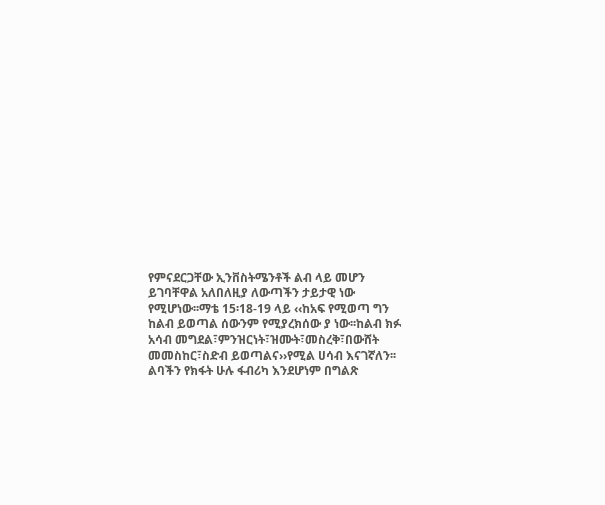የምናደርጋቸው ኢንቨስትሜንቶች ልብ ላይ መሆን ይገባቸዋል አለበለዚያ ለውጣችን ታይታዊ ነው የሚሆነው፡፡ማቴ 15፡18-19 ላይ ‹‹ከአፍ የሚወጣ ግን ከልብ ይወጣል ሰውንም የሚያረክሰው ያ ነው፡፡ከልብ ክፉ አሳብ መግደል፣ምንዝርነት፣ዝሙት፣መስረቅ፣በውሸት መመስከር፣ስድብ ይወጣልና››የሚል ሀሳብ እናገኛለን፡፡ልባችን የክፋት ሁሉ ፋብሪካ እንደሆነም በግልጽ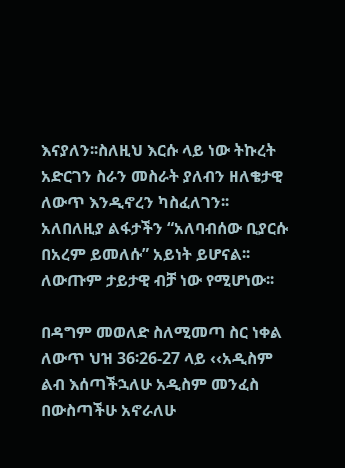እናያለን፡፡ስለዚህ እርሱ ላይ ነው ትኩረት አድርገን ስራን መስራት ያለብን ዘለቄታዊ ለውጥ እንዲኖረን ካስፈለገን፡፡አለበለዚያ ልፋታችን “አለባብሰው ቢያርሱ በአረም ይመለሱ” አይነት ይሆናል፡፡ለውጡም ታይታዊ ብቻ ነው የሚሆነው፡፡

በዳግም መወለድ ስለሚመጣ ስር ነቀል  ለውጥ ህዝ 36፡26-27 ላይ ‹‹አዲስም ልብ እሰጣችኋለሁ አዲስም መንፈስ በውስጣችሁ አኖራለሁ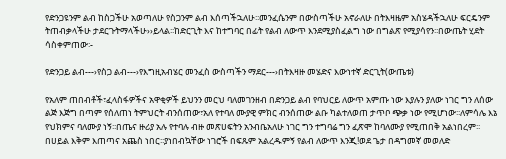የድንጋዩንም ልብ ከስጋችሁ አወጣለሁ የስጋንም ልብ እሰጣችኋለሁ፡፡መንፈሴንም በውስጣችሁ አኖራለሁ በትእዛዜም አስሄዳችኋለሁ ፍርዴንም ትጠብቃላችሁ ታደርጉትማላችሁ››ይላል፡፡ከድርጊት እና ከተግባር በፊት የልብ ለውጥ እንደሚያስፈልግ ነው በግልጽ የሚያሳየን፡፡በውጤት ሂደት ሳስቀምጠው፡-

የድንጋይ ልብ---›የስጋ ልብ---›የእግዚአብሄር መንፈስ ውስጣችን ማደር---›በትእዛዙ መሄድና እውነተኛ ድርጊት(ውጤቱ)

የአለም ጠበብቶች፣ፈላስፋዎችና አዋቂዎች ይህንን መርህ ባለመገንዘብ በድንጋይ ልብ የባህርይ ለውጥ አምጡ ነው እያሉን ያለው ነገር ግን ለሰው ልጅ እጅግ በጣም የሰለጠነ ትምህርት ብንሰጠው፣አለ የተባለ ሙያዊ ምክር ብንሰጠው ልቡ ካልተለወጠ ታጥቦ ጭቃ ነው የሚሆነው፡፡ለምሳሌ እኔ የህክምና ባለሙያ ነኝ፡፡በጤና ዙሪያ አሉ የተባሉ ብዙ መጽሀፍትን አንብቤአለሁ ነገር ግን ተግባሬ ግን ፈጽሞ ከባለሙያ የሚጠበቅ አልነበረም፡፡በሀይል እቅም እጠጣና አጨስ ነበር፡፡ያነበብኳቸው ነገሮች በፍጹም አልረዱምኝ የልብ ለውጥ እንጂ!ወደ ጌታ በዳግመኛ መወለድ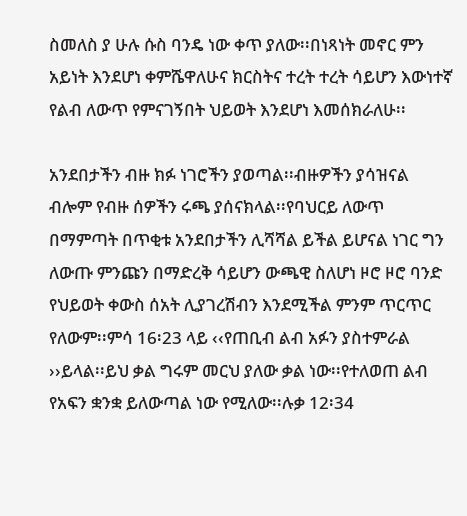ስመለስ ያ ሁሉ ሱስ ባንዴ ነው ቀጥ ያለው፡፡በነጻነት መኖር ምን አይነት እንደሆነ ቀምሼዋለሁና ክርስትና ተረት ተረት ሳይሆን እውነተኛ የልብ ለውጥ የምናገኝበት ህይወት እንደሆነ እመሰክራለሁ፡፡

አንደበታችን ብዙ ክፉ ነገሮችን ያወጣል፡፡ብዙዎችን ያሳዝናል ብሎም የብዙ ሰዎችን ሩጫ ያሰናክላል፡፡የባህርይ ለውጥ በማምጣት በጥቂቱ አንደበታችን ሊሻሻል ይችል ይሆናል ነገር ግን ለውጡ ምንጩን በማድረቅ ሳይሆን ውጫዊ ስለሆነ ዞሮ ዞሮ ባንድ የህይወት ቀውስ ሰአት ሊያገረሽብን እንደሚችል ምንም ጥርጥር የለውም፡፡ምሳ 16፡23 ላይ ‹‹የጠቢብ ልብ አፉን ያስተምራል ››ይላል፡፡ይህ ቃል ግሩም መርህ ያለው ቃል ነው፡፡የተለወጠ ልብ የአፍን ቋንቋ ይለውጣል ነው የሚለው፡፡ሉቃ 12፡34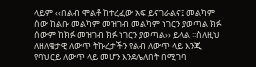ላይም ‹‹በልብ ሞልቶ ከተረፈው አፍ ይናገራልና፤ መልካም ሰው ከልቡ መልካም መዝገብ መልካም ነገርን ያወጣል ክፉ ሰውም ከክፉ መዝገብ ክፉ ነገርን ያወጣል›› ይላል ፡፡ስለዚህ ለዘለቄታዊ ለውጥ ትኩረታችን የልብ ለውጥ ላይ እንጂ የባህርይ ለውጥ ላይ መሆን እንደሌለበት በሚገባ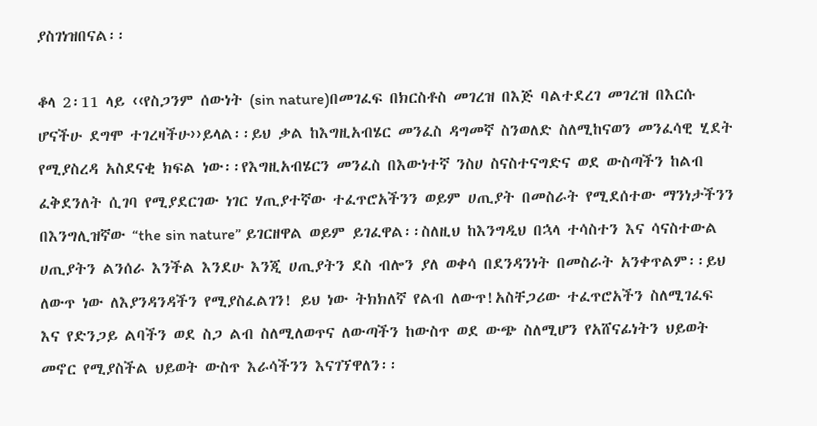ያስገነዝበናል፡፡

ቆላ 2፡11 ላይ ‹‹የስጋንም ሰውነት (sin nature)በመገፈፍ በክርስቶስ መገረዝ በእጅ ባልተደረገ መገረዝ በእርሱ ሆናችሁ ደግሞ ተገረዛችሁ››ይላል፡፡ይህ ቃል ከእግዚአብሄር መንፈስ ዳግመኛ ስንወለድ ስለሚከናወን መንፈሳዊ ሂደት የሚያስረዳ አስደናቂ ክፍል ነው፡፡የእግዚአብሄርን መንፈስ በእውነተኛ ንስሀ ስናስተናግድና ወደ ውስጣችን ከልብ ፈቅደንለት ሲገባ የሚያደርገው ነገር ሃጢያተኛው ተፈጥሮአችንን ወይም ሀጢያት በመስራት የሚደሰተው ማንነታችንን በእንግሊዝኛው “the sin nature” ይገርዘዋል ወይም ይገፈዋል፡፡ስለዚህ ከእንግዲህ በኋላ ተሳስተን እና ሳናስተውል ሀጢያትን ልንሰራ እንችል እንደሁ እንጂ ሀጢያትን ደስ ብሎን ያለ ወቀሳ በደንዳንነት በመስራት አንቀጥልም፡፡ይህ ለውጥ ነው ለእያንዳንዳችን የሚያስፈልገን! ይህ ነው ትክክለኛ የልብ ለውጥ!አስቸጋሪው ተፈጥሮአችን ስለሚገፈፍ እና የድንጋይ ልባችን ወደ ስጋ ልብ ስለሚለወጥና ለውጣችን ከውስጥ ወደ ውጭ ስለሚሆን የአሸናፊነትን ህይወት መኖር የሚያስችል ህይወት ውስጥ እራሳችንን እናገኘዋለን፡፡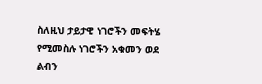ስለዚህ ታይታዊ ነገሮችን መፍትሄ የሚመስሉ ነገሮችን አቁመን ወደ ልብን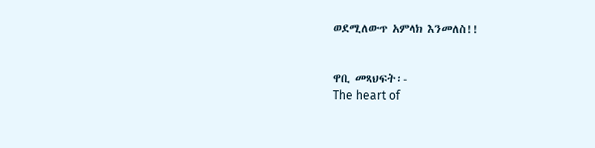ወደሚለውጥ አምላክ እንመለስ!!


ዋቢ መጻህፍት፡-
The heart of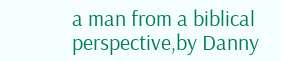a man from a biblical perspective,by Danny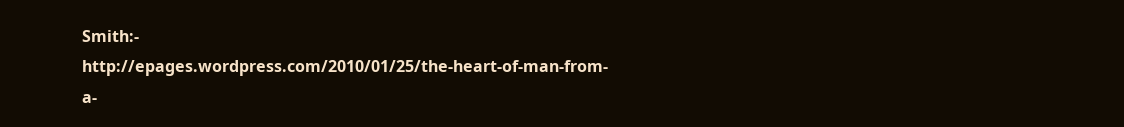Smith:-
http://epages.wordpress.com/2010/01/25/the-heart-of-man-from-a-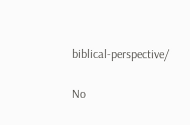biblical-perspective/

No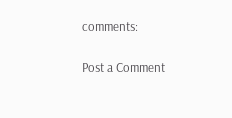comments:

Post a Comment